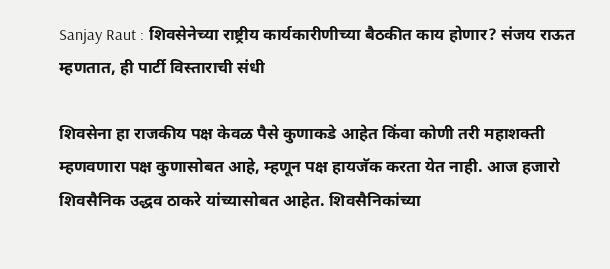Sanjay Raut : शिवसेनेच्या राष्ट्रीय कार्यकारीणीच्या बैठकीत काय होणार? संजय राऊत म्हणतात, ही पार्टी विस्ताराची संधी

शिवसेना हा राजकीय पक्ष केवळ पैसे कुणाकडे आहेत किंवा कोणी तरी महाशक्ती म्हणवणारा पक्ष कुणासोबत आहे, म्हणून पक्ष हायजॅक करता येत नाही. आज हजारो शिवसैनिक उद्धव ठाकरे यांच्यासोबत आहेत. शिवसैनिकांच्या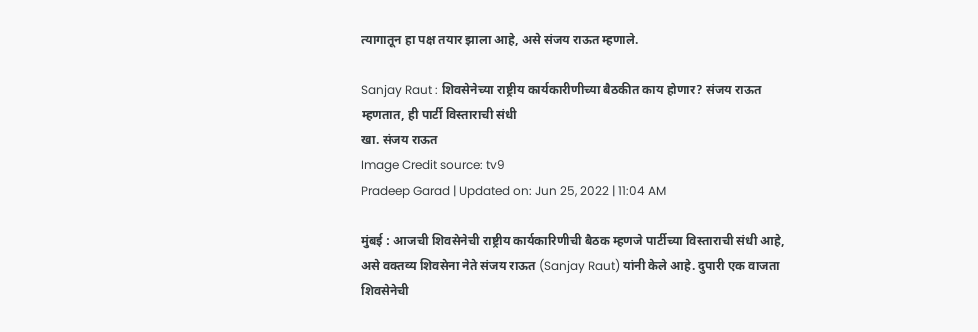त्यागातून हा पक्ष तयार झाला आहे, असे संजय राऊत म्हणाले.

Sanjay Raut : शिवसेनेच्या राष्ट्रीय कार्यकारीणीच्या बैठकीत काय होणार? संजय राऊत म्हणतात, ही पार्टी विस्ताराची संधी
खा. संजय राऊत
Image Credit source: tv9
Pradeep Garad | Updated on: Jun 25, 2022 | 11:04 AM

मुंबई : आजची शिवसेनेची राष्ट्रीय कार्यकारिणीची बैठक म्हणजे पार्टीच्या विस्ताराची संधी आहे, असे वक्तव्य शिवसेना नेते संजय राऊत (Sanjay Raut) यांनी केले आहे. दुपारी एक वाजता शिवसेनेची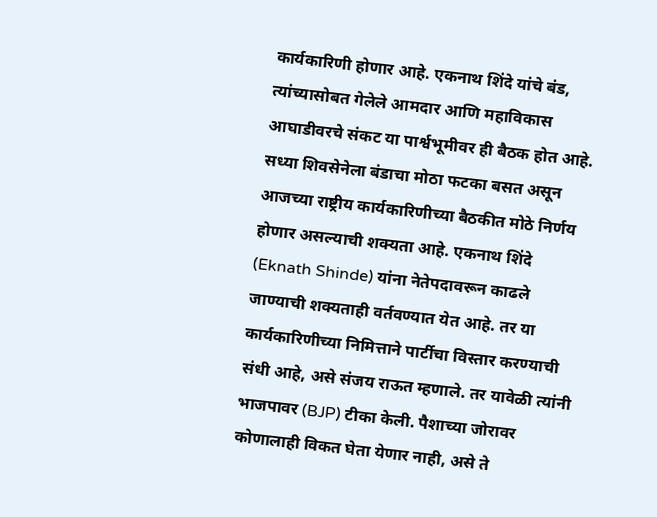कार्यकारिणी होणार आहे. एकनाथ शिंदे यांचे बंड, त्यांच्यासोबत गेलेले आमदार आणि महाविकास आघाडीवरचे संकट या पार्श्वभूमीवर ही बैठक होत आहे. सध्या शिवसेनेला बंडाचा मोठा फटका बसत असून आजच्या राष्ट्रीय कार्यकारिणीच्या बैठकीत मोठे निर्णय होणार असल्याची शक्यता आहे. एकनाथ शिंदे (Eknath Shinde) यांना नेतेपदावरून काढले जाण्याची शक्यताही वर्तवण्यात येत आहे. तर या कार्यकारिणीच्या निमित्ताने पार्टीचा विस्तार करण्याची संधी आहे, असे संजय राऊत म्हणाले. तर यावेळी त्यांनी भाजपावर (BJP) टीका केली. पैशाच्या जोरावर कोणालाही विकत घेता येणार नाही, असे ते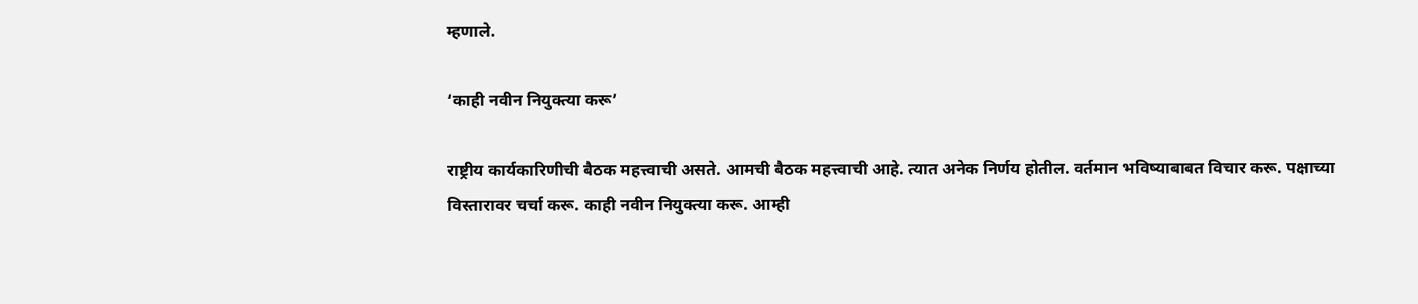म्हणाले.

‘काही नवीन नियुक्त्या करू’

राष्ट्रीय कार्यकारिणीची बैठक महत्त्वाची असते. आमची बैठक महत्त्वाची आहे. त्यात अनेक निर्णय होतील. वर्तमान भविष्याबाबत विचार करू. पक्षाच्या विस्तारावर चर्चा करू. काही नवीन नियुक्त्या करू. आम्ही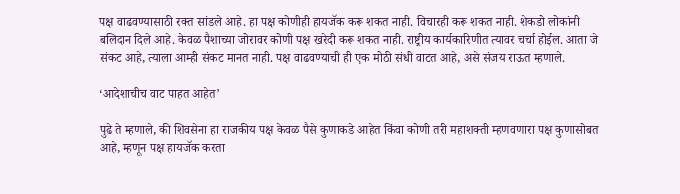पक्ष वाढवण्यासाठी रक्त सांडले आहे. हा पक्ष कोणीही हायजॅक करू शकत नाही. विचारही करू शकत नाही. शेकडो लोकांनी बलिदान दिले आहे. केवळ पैशाच्या जोरावर कोणी पक्ष खरेदी करू शकत नाही. राष्ट्रीय कार्यकारिणीत त्यावर चर्चा होईल. आता जे संकट आहे, त्याला आम्ही संकट मानत नाही. पक्ष वाढवण्याची ही एक मोठी संधी वाटत आहे, असे संजय राऊत म्हणाले.

‘आदेशाचीच वाट पाहत आहेत’

पुढे ते म्हणाले, की शिवसेना हा राजकीय पक्ष केवळ पैसे कुणाकडे आहेत किंवा कोणी तरी महाशक्ती म्हणवणारा पक्ष कुणासोबत आहे, म्हणून पक्ष हायजॅक करता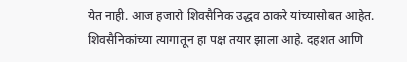येत नाही. आज हजारो शिवसैनिक उद्धव ठाकरे यांच्यासोबत आहेत. शिवसैनिकांच्या त्यागातून हा पक्ष तयार झाला आहे. दहशत आणि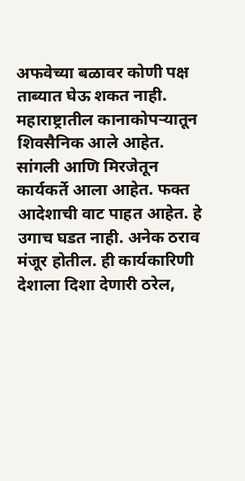अफवेच्या बळावर कोणी पक्ष ताब्यात घेऊ शकत नाही. महाराष्ट्रातील कानाकोपऱ्यातून शिवसैनिक आले आहेत. सांगली आणि मिरजेतून कार्यकर्ते आला आहेत. फक्त आदेशाची वाट पाहत आहेत. हे उगाच घडत नाही. अनेक ठराव मंजूर होतील. ही कार्यकारिणी देशाला दिशा देणारी ठरेल,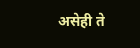असेही ते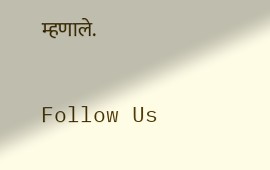म्हणाले.

Follow Us